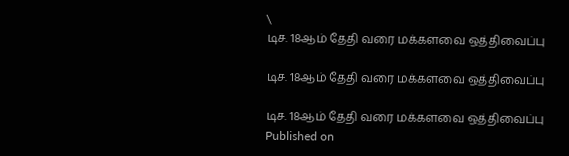\
டிச. 18ஆம் தேதி வரை மக்களவை ஒத்திவைப்பு

டிச. 18ஆம் தேதி வரை மக்களவை ஒத்திவைப்பு

டிச. 18ஆம் தேதி வரை மக்களவை ஒத்திவைப்பு
Published on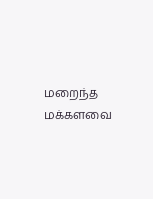மறைந்த மக்களவை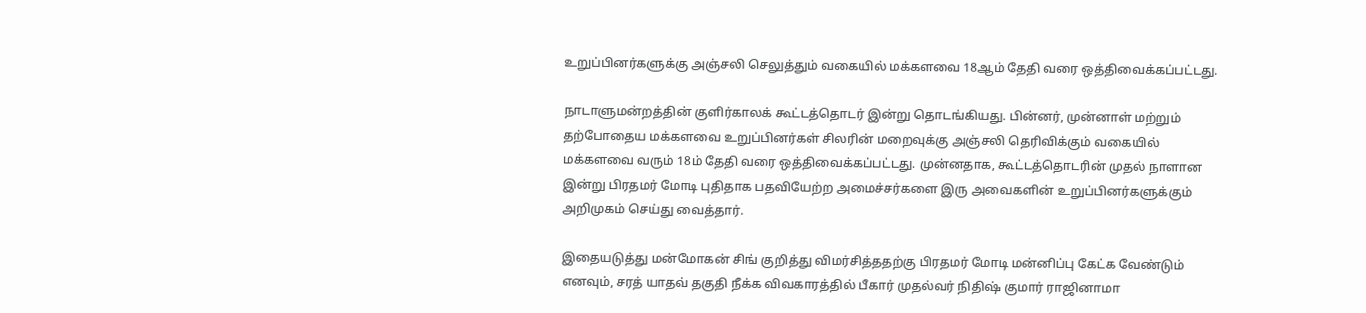உறுப்பினர்களுக்கு அஞ்சலி செலுத்தும் வகையில் மக்களவை 18ஆம் தேதி வரை ஒத்திவைக்கப்பட்டது.

நாடாளுமன்றத்தின் குளிர்காலக் கூட்டத்தொடர் இன்று தொடங்கியது‌. பின்னர், முன்னாள் மற்றும் தற்போதைய மக்களவை உறுப்பினர்கள் சிலரின் மறைவுக்கு அஞ்சலி தெரிவிக்கும் வகையில் மக்களவை வரும் 18ம் தேதி வரை ஒத்திவைக்கப்பட்டது. முன்னதாக, கூட்டத்தொடரின் முதல் நாளான இன்று பிரதமர் மோடி புதிதாக பதவியேற்ற அமைச்சர்களை இரு அவைகளின் உறுப்பினர்களுக்கும் அறிமுகம் செய்து வைத்தார்.

இதையடுத்து மன்மோகன் சிங் குறித்து விமர்சித்ததற்கு பிரதமர் மோடி மன்னிப்பு கேட்க வேண்டும் எனவும், சரத் யாதவ் தகுதி நீக்க விவகாரத்தில் பீகார் முதல்வர் நிதிஷ் குமார் ராஜினாமா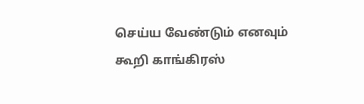செய்ய வேண்டும் எனவும் கூறி காங்கிரஸ்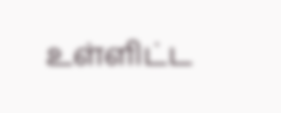உள்ளிட்ட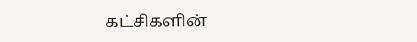கட்சிகளின்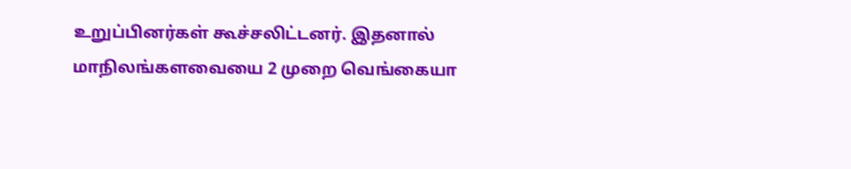உறுப்பினர்கள் கூச்சலிட்டனர். இதனால் மாநிலங்களவையை 2 முறை வெங்கையா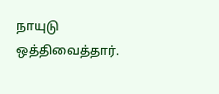நாயுடு ஒத்திவைத்தார்.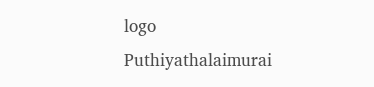logo
Puthiyathalaimurai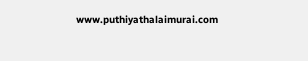www.puthiyathalaimurai.com